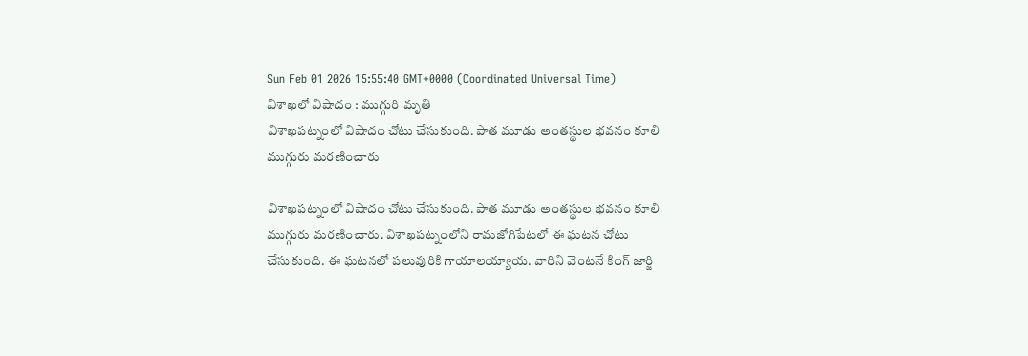Sun Feb 01 2026 15:55:40 GMT+0000 (Coordinated Universal Time)
విశాఖలో విషాదం : ముగ్గురి మృతి
విశాఖపట్నంలో విషాదం చోటు చేసుకుంది. పాత మూడు అంతస్థుల భవనం కూలి ముగ్గురు మరణించారు

విశాఖపట్నంలో విషాదం చోటు చేసుకుంది. పాత మూడు అంతస్థుల భవనం కూలి ముగ్గురు మరణించారు. విశాఖపట్నంలోని రామజోగిపేటలో ఈ ఘటన చోటు చేసుకుంది. ఈ ఘటనలో పలువురికి గాయాలయ్యాయ. వారిని వెంటనే కింగ్ జార్జి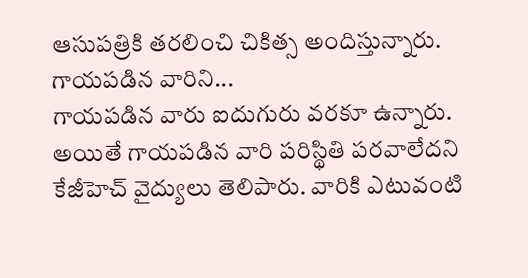ఆసుపత్రికి తరలించి చికిత్స అందిస్తున్నారు.
గాయపడిన వారిని...
గాయపడిన వారు ఐదుగురు వరకూ ఉన్నారు. అయితే గాయపడిన వారి పరిస్థితి పరవాలేదని కేజీహెచ్ వైద్యులు తెలిపారు. వారికి ఎటువంటి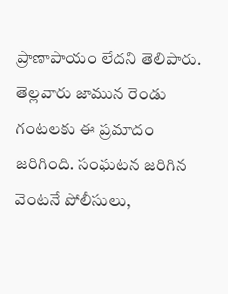ప్రాణాపాయం లేదని తెలిపారు. తెల్లవారు జామున రెండు గంటలకు ఈ ప్రమాదం జరిగింది. సంఘటన జరిగిన వెంటనే పోలీసులు,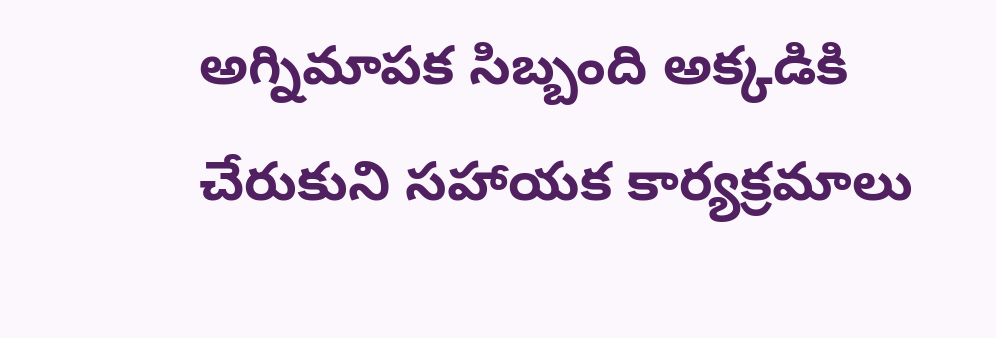అగ్నిమాపక సిబ్బంది అక్కడికి చేరుకుని సహాయక కార్యక్రమాలు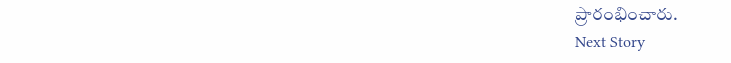ప్రారంభించారు.
Next Story